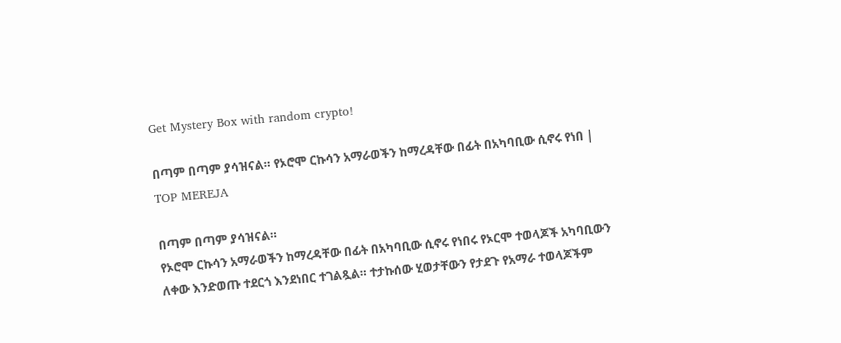Get Mystery Box with random crypto!

በጣም በጣም ያሳዝናል። የኦሮሞ ርኩሳን አማራወችን ከማረዳቸው በፊት በአካባቢው ሲኖሩ የነበ | TOP MEREJA

በጣም በጣም ያሳዝናል።
የኦሮሞ ርኩሳን አማራወችን ከማረዳቸው በፊት በአካባቢው ሲኖሩ የነበሩ የኦርሞ ተወላጆች አካባቢውን ለቀው እንድወጡ ተደርጎ እንደነበር ተገልጿል። ተታኩሰው ሂወታቸውን የታደጉ የአማራ ተወላጆችም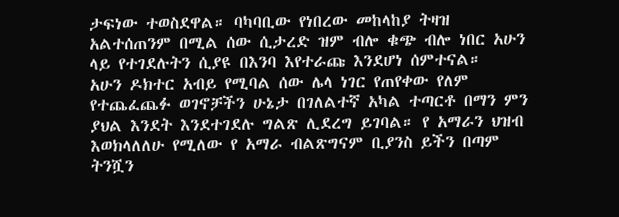ታፍነው ተወስደዋል። ባካባቢው የነበረው መከላከያ ትዛዝ አልተሰጠንም በሚል ሰው ሲታረድ ዝም ብሎ ቁጭ ብሎ ነበር አሁን ላይ የተገደሉትን ሲያዩ በእንባ እየተራጩ እንደሆነ ሰምተናል።
አሁን ዶክተር አብይ የሚባል ሰው ሌላ ነገር የጠየቀው የለም የተጨፈጨፉ ወገኖቻችን ሁኔታ በገለልተኛ አካል ተጣርቶ በማን ምን ያህል እንደት እንደተገደሉ ግልጽ ሊደረግ ይገባል። የ አማራን ህዝብ እወክላለለሁ የሚለው የ አማራ ብልጽግናም ቢያንስ ይችን በጣም ትንሿን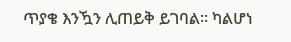ጥያቄ እንዃን ሊጠይቅ ይገባል። ካልሆነ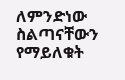ለምንድነው ስልጣናቸውን የማይለቁት